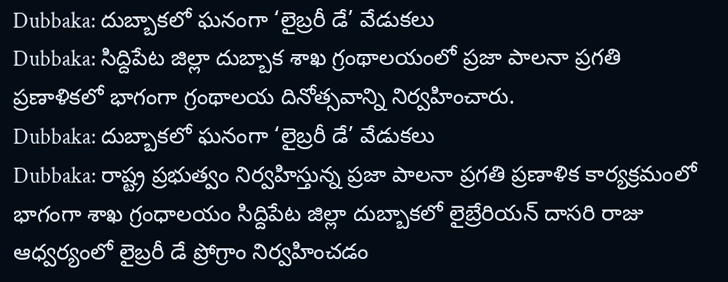Dubbaka: దుబ్బాకలో ఘనంగా ‘లైబ్రరీ డే’ వేడుకలు
Dubbaka: సిద్దిపేట జిల్లా దుబ్బాక శాఖ గ్రంథాలయంలో ప్రజా పాలనా ప్రగతి ప్రణాళికలో భాగంగా గ్రంథాలయ దినోత్సవాన్ని నిర్వహించారు.
Dubbaka: దుబ్బాకలో ఘనంగా ‘లైబ్రరీ డే’ వేడుకలు
Dubbaka: రాష్ట్ర ప్రభుత్వం నిర్వహిస్తున్న ప్రజా పాలనా ప్రగతి ప్రణాళిక కార్యక్రమంలో భాగంగా శాఖ గ్రంధాలయం సిద్దిపేట జిల్లా దుబ్బాకలో లైబ్రేరియన్ దాసరి రాజు ఆధ్వర్యంలో లైబ్రరీ డే ప్రోగ్రాం నిర్వహించడం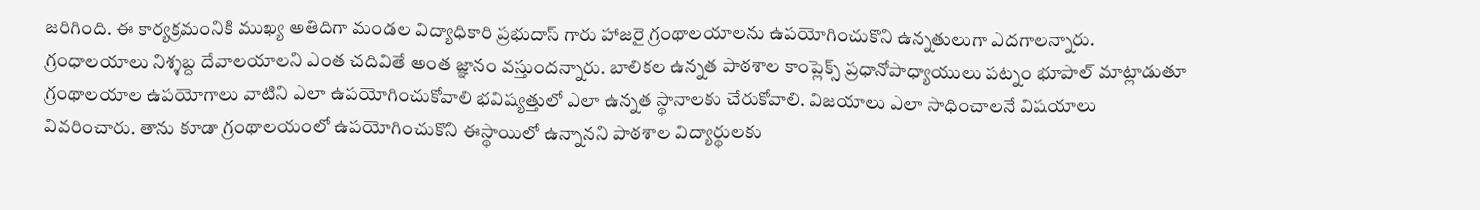జరిగింది. ఈ కార్యక్రమంనికి ముఖ్య అతిదిగా మండల విద్యాధికారి ప్రభుదాస్ గారు హాజరై గ్రంథాలయాలను ఉపయోగించుకొని ఉన్నతులుగా ఎదగాలన్నారు. గ్రంధాలయాలు నిశ్శబ్ద దేవాలయాలని ఎంత చదివితే అంత జ్ఞానం వస్తుందన్నారు. బాలికల ఉన్నత పాఠశాల కాంప్లెక్స్ ప్రధానోపాధ్యాయులు పట్నం భూపాల్ మాట్లాడుతూ గ్రంథాలయాల ఉపయోగాలు వాటిని ఎలా ఉపయోగించుకోవాలి భవిష్యత్తులో ఎలా ఉన్నత స్థానాలకు చేరుకోవాలి. విజయాలు ఎలా సాధించాలనే విషయాలు వివరించారు. తాను కూడా గ్రంథాలయంలో ఉపయోగించుకొని ఈస్థాయిలో ఉన్నానని పాఠశాల విద్యార్థులకు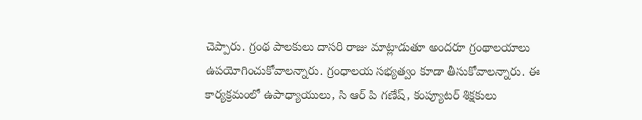చెప్పారు. గ్రంథ పాలకులు దాసరి రాజు మాట్లాడుతూ అందరూ గ్రంథాలయాలు ఉపయోగించుకోవాలన్నారు. గ్రంధాలయ సభ్యత్వం కూడా తీసుకోవాలన్నారు. ఈ కార్యక్రమంలో ఉపాధ్యాయులు, సి ఆర్ పి గణేష్, కంప్యూటర్ శిక్షకులు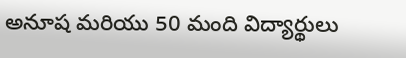అనూష మరియు 50 మంది విద్యార్థులు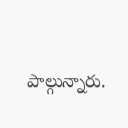పాల్గున్నారు.